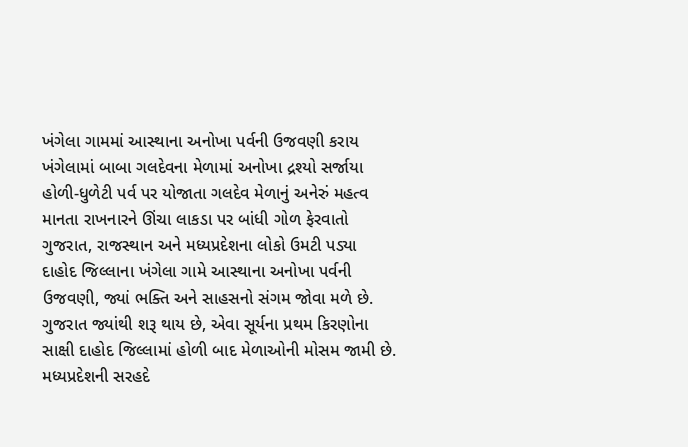ખંગેલા ગામમાં આસ્થાના અનોખા પર્વની ઉજવણી કરાય
ખંગેલામાં બાબા ગલદેવના મેળામાં અનોખા દ્રશ્યો સર્જાયા
હોળી-ધુળેટી પર્વ પર યોજાતા ગલદેવ મેળાનું અનેરું મહત્વ
માનતા રાખનારને ઊંચા લાકડા પર બાંધી ગોળ ફેરવાતો
ગુજરાત, રાજસ્થાન અને મધ્યપ્રદેશના લોકો ઉમટી પડ્યા
દાહોદ જિલ્લાના ખંગેલા ગામે આસ્થાના અનોખા પર્વની ઉજવણી, જ્યાં ભક્તિ અને સાહસનો સંગમ જોવા મળે છે. ગુજરાત જ્યાંથી શરૂ થાય છે, એવા સૂર્યના પ્રથમ કિરણોના સાક્ષી દાહોદ જિલ્લામાં હોળી બાદ મેળાઓની મોસમ જામી છે. મધ્યપ્રદેશની સરહદે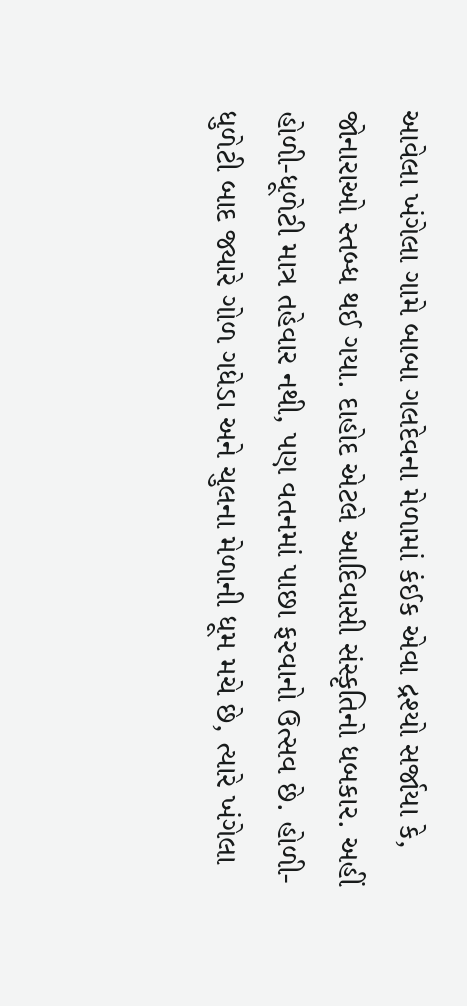આવેલા ખંગેલા ગામે બાબા ગલદેવના મેળામાં કંઈક એવા દ્રશ્યો સર્જાયા કે, જોનારાઓ સ્તબ્ધ થઈ ગયા. દાહોદ એટલે આદિવાસી સંસ્કૃતિનો ધબકાર. અહીં હોળી-ધૂળેટી માત્ર તહેવાર નથી, પણ વતનમાં પાછા ફરવાનો ઉત્સવ છે. હોળી-ધુળેટી બાદ જ્યારે ગોળ ગધેડા અને ચુલના મેળાની ધૂમ મચે છે, ત્યારે ખંગેલા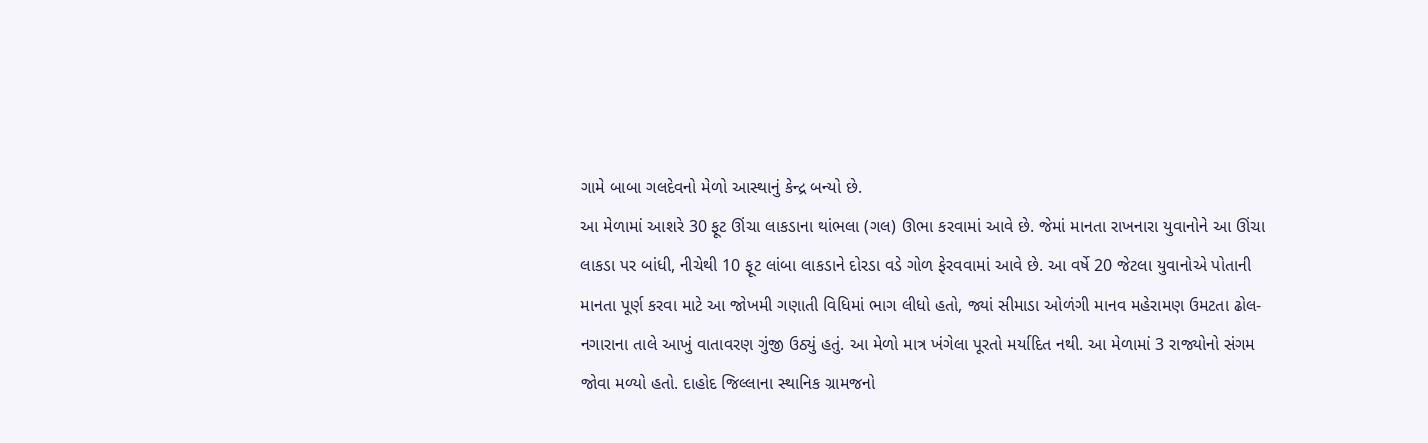ગામે બાબા ગલદેવનો મેળો આસ્થાનું કેન્દ્ર બન્યો છે.
આ મેળામાં આશરે 30 ફૂટ ઊંચા લાકડાના થાંભલા (ગલ) ઊભા કરવામાં આવે છે. જેમાં માનતા રાખનારા યુવાનોને આ ઊંચા લાકડા પર બાંધી, નીચેથી 10 ફૂટ લાંબા લાકડાને દોરડા વડે ગોળ ફેરવવામાં આવે છે. આ વર્ષે 20 જેટલા યુવાનોએ પોતાની માનતા પૂર્ણ કરવા માટે આ જોખમી ગણાતી વિધિમાં ભાગ લીધો હતો, જ્યાં સીમાડા ઓળંગી માનવ મહેરામણ ઉમટતા ઢોલ-નગારાના તાલે આખું વાતાવરણ ગુંજી ઉઠ્યું હતું. આ મેળો માત્ર ખંગેલા પૂરતો મર્યાદિત નથી. આ મેળામાં 3 રાજ્યોનો સંગમ જોવા મળ્યો હતો. દાહોદ જિલ્લાના સ્થાનિક ગ્રામજનો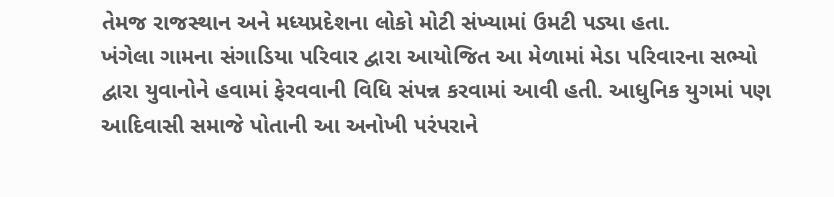તેમજ રાજસ્થાન અને મધ્યપ્રદેશના લોકો મોટી સંખ્યામાં ઉમટી પડ્યા હતા.
ખંગેલા ગામના સંગાડિયા પરિવાર દ્વારા આયોજિત આ મેળામાં મેડા પરિવારના સભ્યો દ્વારા યુવાનોને હવામાં ફેરવવાની વિધિ સંપન્ન કરવામાં આવી હતી. આધુનિક યુગમાં પણ આદિવાસી સમાજે પોતાની આ અનોખી પરંપરાને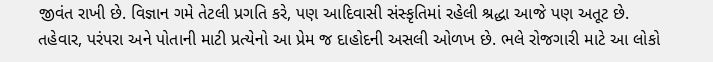જીવંત રાખી છે. વિજ્ઞાન ગમે તેટલી પ્રગતિ કરે, પણ આદિવાસી સંસ્કૃતિમાં રહેલી શ્રદ્ધા આજે પણ અતૂટ છે. તહેવાર, પરંપરા અને પોતાની માટી પ્રત્યેનો આ પ્રેમ જ દાહોદની અસલી ઓળખ છે. ભલે રોજગારી માટે આ લોકો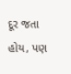દૂર જતા હોય, પણ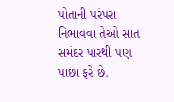પોતાની પરંપરા નિભાવવા તેઓ સાત સમંદર પારથી પણ પાછા ફરે છે.